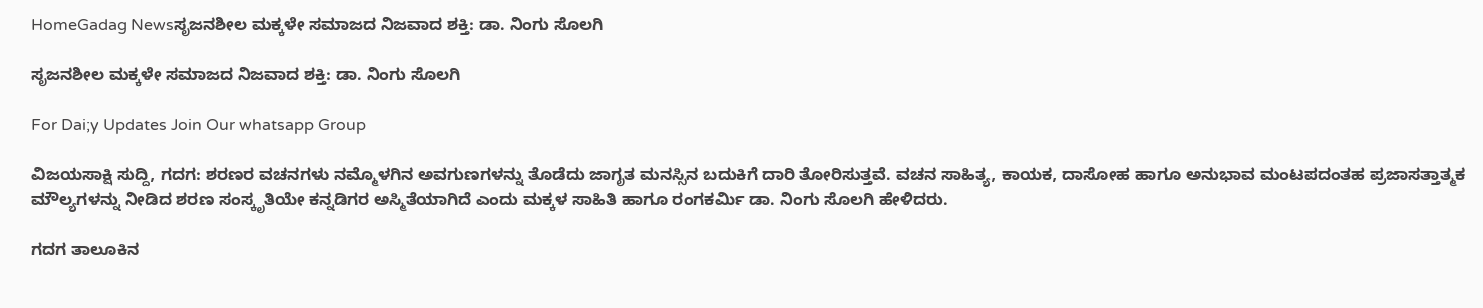HomeGadag Newsಸೃಜನಶೀಲ ಮಕ್ಕಳೇ ಸಮಾಜದ ನಿಜವಾದ ಶಕ್ತಿ: ಡಾ. ನಿಂಗು ಸೊಲಗಿ

ಸೃಜನಶೀಲ ಮಕ್ಕಳೇ ಸಮಾಜದ ನಿಜವಾದ ಶಕ್ತಿ: ಡಾ. ನಿಂಗು ಸೊಲಗಿ

For Dai;y Updates Join Our whatsapp Group

ವಿಜಯಸಾಕ್ಷಿ ಸುದ್ದಿ, ಗದಗ: ಶರಣರ ವಚನಗಳು ನಮ್ಮೊಳಗಿನ ಅವಗುಣಗಳನ್ನು ತೊಡೆದು ಜಾಗೃತ ಮನಸ್ಸಿನ ಬದುಕಿಗೆ ದಾರಿ ತೋರಿಸುತ್ತವೆ. ವಚನ ಸಾಹಿತ್ಯ, ಕಾಯಕ, ದಾಸೋಹ ಹಾಗೂ ಅನುಭಾವ ಮಂಟಪದಂತಹ ಪ್ರಜಾಸತ್ತಾತ್ಮಕ ಮೌಲ್ಯಗಳನ್ನು ನೀಡಿದ ಶರಣ ಸಂಸ್ಕೃತಿಯೇ ಕನ್ನಡಿಗರ ಅಸ್ಮಿತೆಯಾಗಿದೆ ಎಂದು ಮಕ್ಕಳ ಸಾಹಿತಿ ಹಾಗೂ ರಂಗಕರ್ಮಿ ಡಾ. ನಿಂಗು ಸೊಲಗಿ ಹೇಳಿದರು.

ಗದಗ ತಾಲೂಕಿನ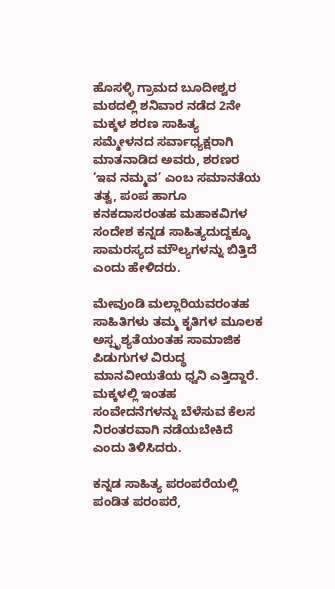ಹೊಸಳ್ಳಿ ಗ್ರಾಮದ ಬೂದೀಶ್ವರ ಮಠದಲ್ಲಿ ಶನಿವಾರ ನಡೆದ 2ನೇ ಮಕ್ಕಳ ಶರಣ ಸಾಹಿತ್ಯ ಸಮ್ಮೇಳನದ ಸರ್ವಾಧ್ಯಕ್ಷರಾಗಿ ಮಾತನಾಡಿದ ಅವರು, ಶರಣರ ‘ಇವ ನಮ್ಮವ’ ಎಂಬ ಸಮಾನತೆಯ ತತ್ವ, ಪಂಪ ಹಾಗೂ ಕನಕದಾಸರಂತಹ ಮಹಾಕವಿಗಳ ಸಂದೇಶ ಕನ್ನಡ ಸಾಹಿತ್ಯದುದ್ದಕ್ಕೂ ಸಾಮರಸ್ಯದ ಮೌಲ್ಯಗಳನ್ನು ಬಿತ್ತಿದೆ ಎಂದು ಹೇಳಿದರು.

ಮೇವುಂಡಿ ಮಲ್ಲಾರಿಯವರಂತಹ ಸಾಹಿತಿಗಳು ತಮ್ಮ ಕೃತಿಗಳ ಮೂಲಕ ಅಸ್ಪೃಶ್ಯತೆಯಂತಹ ಸಾಮಾಜಿಕ ಪಿಡುಗುಗಳ ವಿರುದ್ಧ ಮಾನವೀಯತೆಯ ಧ್ವನಿ ಎತ್ತಿದ್ದಾರೆ. ಮಕ್ಕಳಲ್ಲಿ ಇಂತಹ ಸಂವೇದನೆಗಳನ್ನು ಬೆಳೆಸುವ ಕೆಲಸ ನಿರಂತರವಾಗಿ ನಡೆಯಬೇಕಿದೆ ಎಂದು ತಿಳಿಸಿದರು.

ಕನ್ನಡ ಸಾಹಿತ್ಯ ಪರಂಪರೆಯಲ್ಲಿ ಪಂಡಿತ ಪರಂಪರೆ,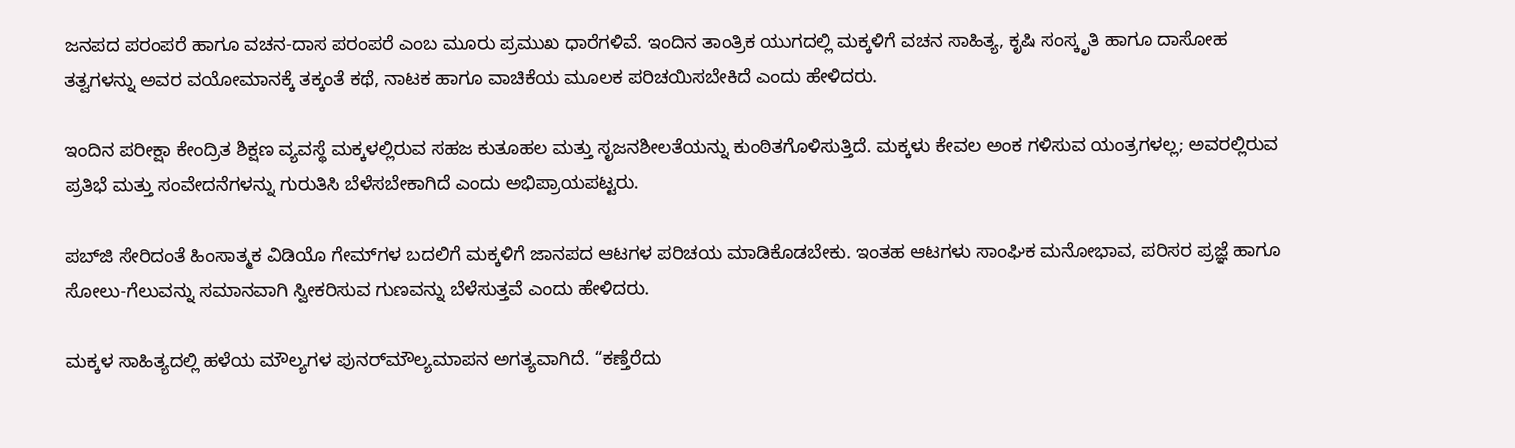ಜನಪದ ಪರಂಪರೆ ಹಾಗೂ ವಚನ-ದಾಸ ಪರಂಪರೆ ಎಂಬ ಮೂರು ಪ್ರಮುಖ ಧಾರೆಗಳಿವೆ. ಇಂದಿನ ತಾಂತ್ರಿಕ ಯುಗದಲ್ಲಿ ಮಕ್ಕಳಿಗೆ ವಚನ ಸಾಹಿತ್ಯ, ಕೃಷಿ ಸಂಸ್ಕೃತಿ ಹಾಗೂ ದಾಸೋಹ ತತ್ವಗಳನ್ನು ಅವರ ವಯೋಮಾನಕ್ಕೆ ತಕ್ಕಂತೆ ಕಥೆ, ನಾಟಕ ಹಾಗೂ ವಾಚಿಕೆಯ ಮೂಲಕ ಪರಿಚಯಿಸಬೇಕಿದೆ ಎಂದು ಹೇಳಿದರು.

ಇಂದಿನ ಪರೀಕ್ಷಾ ಕೇಂದ್ರಿತ ಶಿಕ್ಷಣ ವ್ಯವಸ್ಥೆ ಮಕ್ಕಳಲ್ಲಿರುವ ಸಹಜ ಕುತೂಹಲ ಮತ್ತು ಸೃಜನಶೀಲತೆಯನ್ನು ಕುಂಠಿತಗೊಳಿಸುತ್ತಿದೆ. ಮಕ್ಕಳು ಕೇವಲ ಅಂಕ ಗಳಿಸುವ ಯಂತ್ರಗಳಲ್ಲ; ಅವರಲ್ಲಿರುವ ಪ್ರತಿಭೆ ಮತ್ತು ಸಂವೇದನೆಗಳನ್ನು ಗುರುತಿಸಿ ಬೆಳೆಸಬೇಕಾಗಿದೆ ಎಂದು ಅಭಿಪ್ರಾಯಪಟ್ಟರು.

ಪಬ್‌ಜಿ ಸೇರಿದಂತೆ ಹಿಂಸಾತ್ಮಕ ವಿಡಿಯೊ ಗೇಮ್‌ಗಳ ಬದಲಿಗೆ ಮಕ್ಕಳಿಗೆ ಜಾನಪದ ಆಟಗಳ ಪರಿಚಯ ಮಾಡಿಕೊಡಬೇಕು. ಇಂತಹ ಆಟಗಳು ಸಾಂಘಿಕ ಮನೋಭಾವ, ಪರಿಸರ ಪ್ರಜ್ಞೆ ಹಾಗೂ ಸೋಲು-ಗೆಲುವನ್ನು ಸಮಾನವಾಗಿ ಸ್ವೀಕರಿಸುವ ಗುಣವನ್ನು ಬೆಳೆಸುತ್ತವೆ ಎಂದು ಹೇಳಿದರು.

ಮಕ್ಕಳ ಸಾಹಿತ್ಯದಲ್ಲಿ ಹಳೆಯ ಮೌಲ್ಯಗಳ ಪುನರ್‌ಮೌಲ್ಯಮಾಪನ ಅಗತ್ಯವಾಗಿದೆ. “ಕಣ್ತೆರೆದು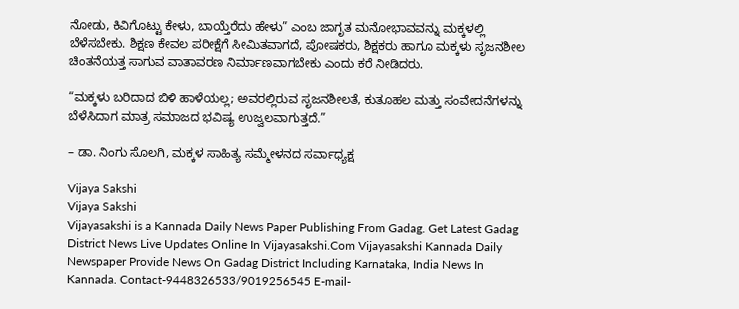ನೋಡು, ಕಿವಿಗೊಟ್ಟು ಕೇಳು, ಬಾಯ್ತೆರೆದು ಹೇಳು” ಎಂಬ ಜಾಗೃತ ಮನೋಭಾವವನ್ನು ಮಕ್ಕಳಲ್ಲಿ ಬೆಳೆಸಬೇಕು. ಶಿಕ್ಷಣ ಕೇವಲ ಪರೀಕ್ಷೆಗೆ ಸೀಮಿತವಾಗದೆ, ಪೋಷಕರು, ಶಿಕ್ಷಕರು ಹಾಗೂ ಮಕ್ಕಳು ಸೃಜನಶೀಲ ಚಿಂತನೆಯತ್ತ ಸಾಗುವ ವಾತಾವರಣ ನಿರ್ಮಾಣವಾಗಬೇಕು ಎಂದು ಕರೆ ನೀಡಿದರು.

“ಮಕ್ಕಳು ಬರಿದಾದ ಬಿಳಿ ಹಾಳೆಯಲ್ಲ; ಅವರಲ್ಲಿರುವ ಸೃಜನಶೀಲತೆ, ಕುತೂಹಲ ಮತ್ತು ಸಂವೇದನೆಗಳನ್ನು ಬೆಳೆಸಿದಾಗ ಮಾತ್ರ ಸಮಾಜದ ಭವಿಷ್ಯ ಉಜ್ವಲವಾಗುತ್ತದೆ.”

– ಡಾ. ನಿಂಗು ಸೊಲಗಿ, ಮಕ್ಕಳ ಸಾಹಿತ್ಯ ಸಮ್ಮೇಳನದ ಸರ್ವಾಧ್ಯಕ್ಷ

Vijaya Sakshi
Vijaya Sakshi
Vijayasakshi is a Kannada Daily News Paper Publishing From Gadag. Get Latest Gadag District News Live Updates Online In Vijayasakshi.Com Vijayasakshi Kannada Daily Newspaper Provide News On Gadag District Including Karnataka, India News In Kannada. Contact-9448326533/9019256545 E-mail-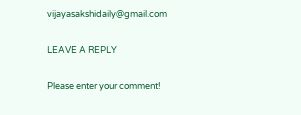vijayasakshidaily@gmail.com

LEAVE A REPLY

Please enter your comment!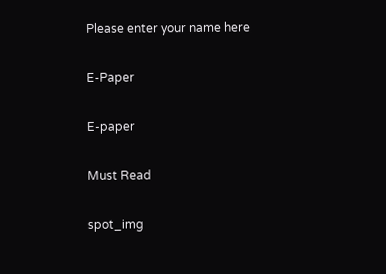Please enter your name here

E-Paper

E-paper

Must Read

spot_img